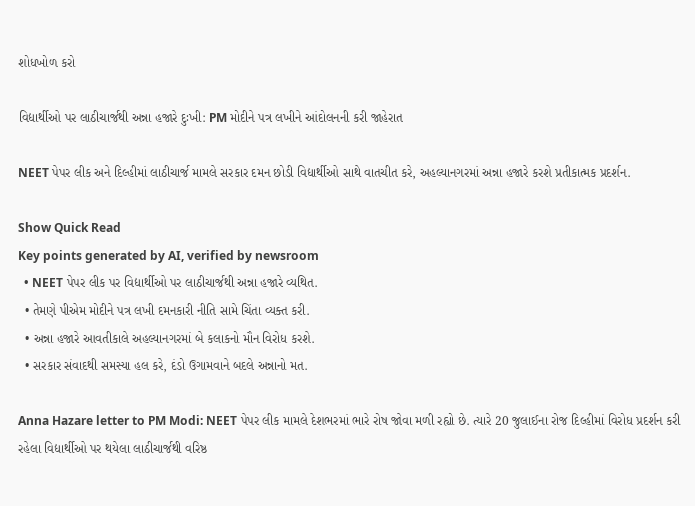શોધખોળ કરો

વિદ્યાર્થીઓ પર લાઠીચાર્જથી અન્ના હજારે દુઃખી: PM મોદીને પત્ર લખીને આંદોલનની કરી જાહેરાત

NEET પેપર લીક અને દિલ્હીમાં લાઠીચાર્જ મામલે સરકાર દમન છોડી વિદ્યાર્થીઓ સાથે વાતચીત કરે, અહલ્યાનગરમાં અન્ના હજારે કરશે પ્રતીકાત્મક પ્રદર્શન.

Show Quick Read
Key points generated by AI, verified by newsroom
  • NEET પેપર લીક પર વિદ્યાર્થીઓ પર લાઠીચાર્જથી અન્ના હજારે વ્યથિત.
  • તેમણે પીએમ મોદીને પત્ર લખી દમનકારી નીતિ સામે ચિંતા વ્યક્ત કરી.
  • અન્ના હજારે આવતીકાલે અહલ્યાનગરમાં બે કલાકનો મૌન વિરોધ કરશે.
  • સરકાર સંવાદથી સમસ્યા હલ કરે, દંડો ઉગામવાને બદલે અન્નાનો મત.

Anna Hazare letter to PM Modi: NEET પેપર લીક મામલે દેશભરમાં ભારે રોષ જોવા મળી રહ્યો છે. ત્યારે 20 જુલાઈના રોજ દિલ્હીમાં વિરોધ પ્રદર્શન કરી રહેલા વિદ્યાર્થીઓ પર થયેલા લાઠીચાર્જથી વરિષ્ઠ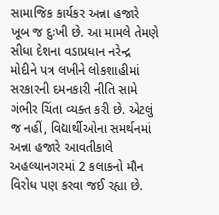સામાજિક કાર્યકર અન્ના હજારે ખૂબ જ દુઃખી છે. આ મામલે તેમણે સીધા દેશના વડાપ્રધાન નરેન્દ્ર મોદીને પત્ર લખીને લોકશાહીમાં સરકારની દમનકારી નીતિ સામે ગંભીર ચિંતા વ્યક્ત કરી છે. એટલું જ નહીં, વિદ્યાર્થીઓના સમર્થનમાં અન્ના હજારે આવતીકાલે અહલ્યાનગરમાં 2 કલાકનો મૌન વિરોધ પણ કરવા જઈ રહ્યા છે.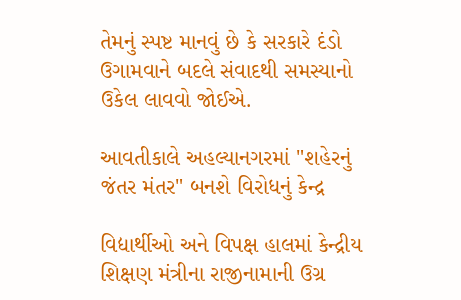તેમનું સ્પષ્ટ માનવું છે કે સરકારે દંડો ઉગામવાને બદલે સંવાદથી સમસ્યાનો ઉકેલ લાવવો જોઈએ.

આવતીકાલે અહલ્યાનગરમાં "શહેરનું જંતર મંતર" બનશે વિરોધનું કેન્દ્ર

વિદ્યાર્થીઓ અને વિપક્ષ હાલમાં કેન્દ્રીય શિક્ષણ મંત્રીના રાજીનામાની ઉગ્ર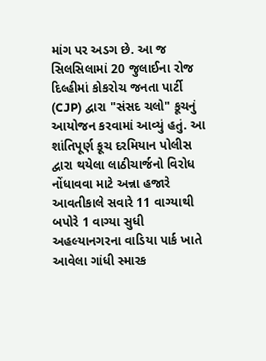માંગ પર અડગ છે. આ જ સિલસિલામાં 20 જુલાઈના રોજ દિલ્હીમાં કોકરોચ જનતા પાર્ટી (CJP) દ્વારા "સંસદ ચલો" કૂચનું આયોજન કરવામાં આવ્યું હતું. આ શાંતિપૂર્ણ કૂચ દરમિયાન પોલીસ દ્વારા થયેલા લાઠીચાર્જનો વિરોધ નોંધાવવા માટે અન્ના હજારે આવતીકાલે સવારે 11 વાગ્યાથી બપોરે 1 વાગ્યા સુધી અહલ્યાનગરના વાડિયા પાર્ક ખાતે આવેલા ગાંધી સ્મારક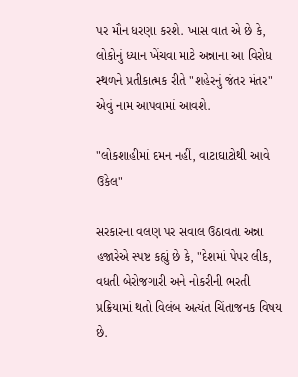પર મૌન ધરણા કરશે. ખાસ વાત એ છે કે, લોકોનું ધ્યાન ખેંચવા માટે અન્નાના આ વિરોધ સ્થળને પ્રતીકાત્મક રીતે "શહેરનું જંતર મંતર" એવું નામ આપવામાં આવશે.

"લોકશાહીમાં દમન નહીં, વાટાઘાટોથી આવે ઉકેલ"

સરકારના વલણ પર સવાલ ઉઠાવતા અન્ના હજારેએ સ્પષ્ટ કહ્યું છે કે, "દેશમાં પેપર લીક, વધતી બેરોજગારી અને નોકરીની ભરતી પ્રક્રિયામાં થતો વિલંબ અત્યંત ચિંતાજનક વિષય છે.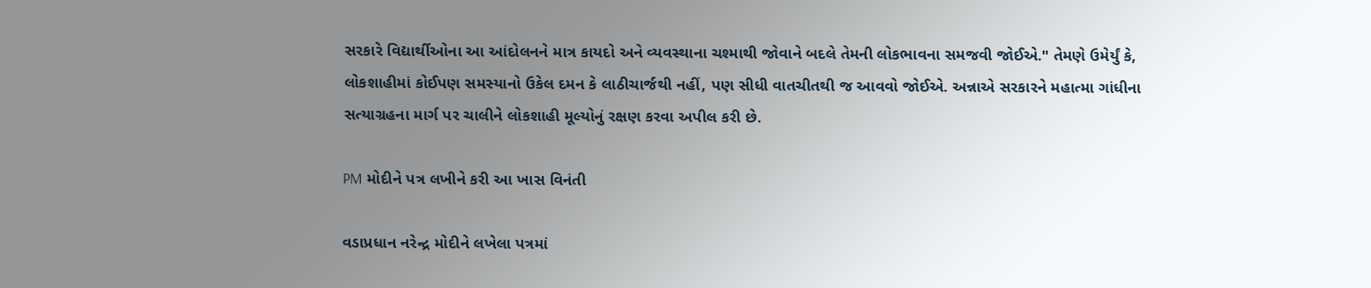સરકારે વિદ્યાર્થીઓના આ આંદોલનને માત્ર કાયદો અને વ્યવસ્થાના ચશ્માથી જોવાને બદલે તેમની લોકભાવના સમજવી જોઈએ." તેમણે ઉમેર્યું કે, લોકશાહીમાં કોઈપણ સમસ્યાનો ઉકેલ દમન કે લાઠીચાર્જથી નહીં, પણ સીધી વાતચીતથી જ આવવો જોઈએ. અન્નાએ સરકારને મહાત્મા ગાંધીના સત્યાગ્રહના માર્ગ પર ચાલીને લોકશાહી મૂલ્યોનું રક્ષણ કરવા અપીલ કરી છે.

PM મોદીને પત્ર લખીને કરી આ ખાસ વિનંતી

વડાપ્રધાન નરેન્દ્ર મોદીને લખેલા પત્રમાં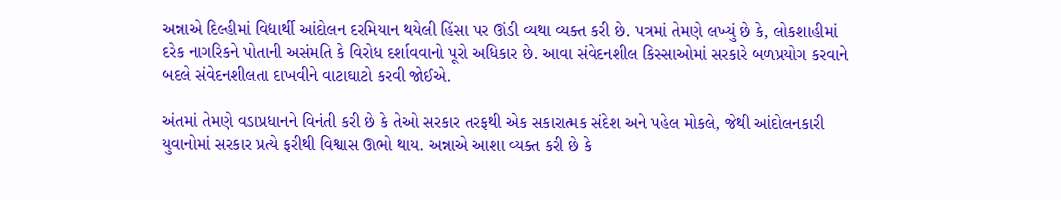અન્નાએ દિલ્હીમાં વિદ્યાર્થી આંદોલન દરમિયાન થયેલી હિંસા પર ઊંડી વ્યથા વ્યક્ત કરી છે. પત્રમાં તેમણે લખ્યું છે કે, લોકશાહીમાં દરેક નાગરિકને પોતાની અસંમતિ કે વિરોધ દર્શાવવાનો પૂરો અધિકાર છે. આવા સંવેદનશીલ કિસ્સાઓમાં સરકારે બળપ્રયોગ કરવાને બદલે સંવેદનશીલતા દાખવીને વાટાઘાટો કરવી જોઈએ.

અંતમાં તેમણે વડાપ્રધાનને વિનંતી કરી છે કે તેઓ સરકાર તરફથી એક સકારાત્મક સંદેશ અને પહેલ મોકલે, જેથી આંદોલનકારી યુવાનોમાં સરકાર પ્રત્યે ફરીથી વિશ્વાસ ઊભો થાય. અન્નાએ આશા વ્યક્ત કરી છે કે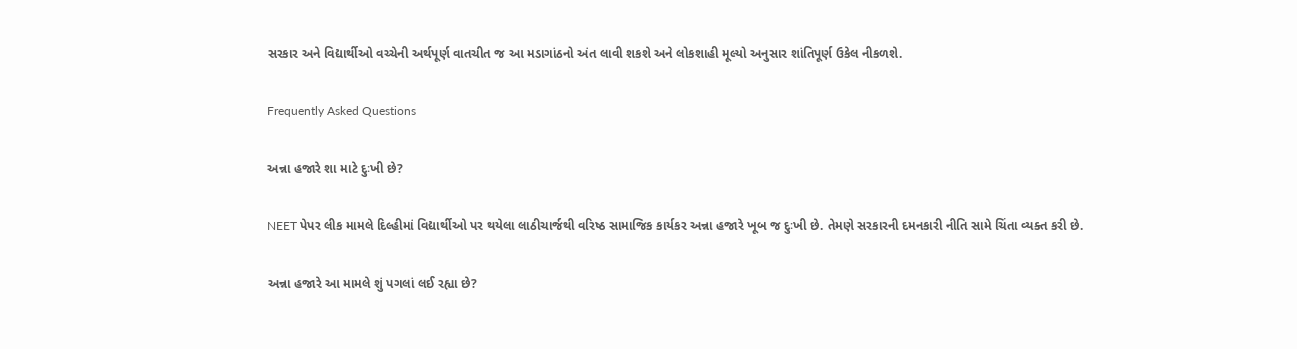સરકાર અને વિદ્યાર્થીઓ વચ્ચેની અર્થપૂર્ણ વાતચીત જ આ મડાગાંઠનો અંત લાવી શકશે અને લોકશાહી મૂલ્યો અનુસાર શાંતિપૂર્ણ ઉકેલ નીકળશે.

Frequently Asked Questions

અન્ના હજારે શા માટે દુઃખી છે?

NEET પેપર લીક મામલે દિલ્હીમાં વિદ્યાર્થીઓ પર થયેલા લાઠીચાર્જથી વરિષ્ઠ સામાજિક કાર્યકર અન્ના હજારે ખૂબ જ દુઃખી છે. તેમણે સરકારની દમનકારી નીતિ સામે ચિંતા વ્યક્ત કરી છે.

અન્ના હજારે આ મામલે શું પગલાં લઈ રહ્યા છે?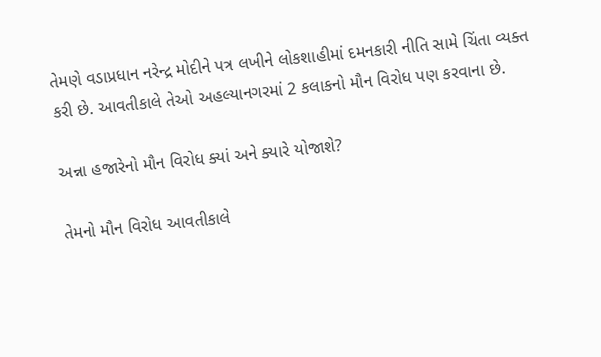તેમણે વડાપ્રધાન નરેન્દ્ર મોદીને પત્ર લખીને લોકશાહીમાં દમનકારી નીતિ સામે ચિંતા વ્યક્ત કરી છે. આવતીકાલે તેઓ અહલ્યાનગરમાં 2 કલાકનો મૌન વિરોધ પણ કરવાના છે.

અન્ના હજારેનો મૌન વિરોધ ક્યાં અને ક્યારે યોજાશે?

તેમનો મૌન વિરોધ આવતીકાલે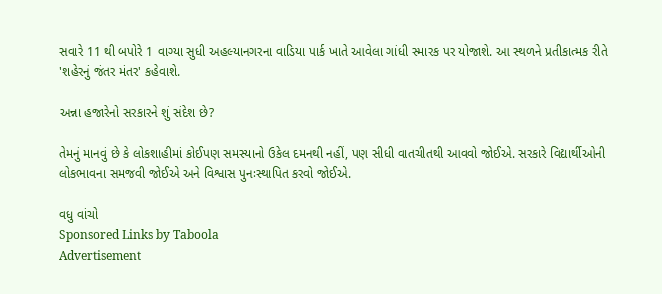સવારે 11 થી બપોરે 1 વાગ્યા સુધી અહલ્યાનગરના વાડિયા પાર્ક ખાતે આવેલા ગાંધી સ્મારક પર યોજાશે. આ સ્થળને પ્રતીકાત્મક રીતે 'શહેરનું જંતર મંતર' કહેવાશે.

અન્ના હજારેનો સરકારને શું સંદેશ છે?

તેમનું માનવું છે કે લોકશાહીમાં કોઈપણ સમસ્યાનો ઉકેલ દમનથી નહીં, પણ સીધી વાતચીતથી આવવો જોઈએ. સરકારે વિદ્યાર્થીઓની લોકભાવના સમજવી જોઈએ અને વિશ્વાસ પુનઃસ્થાપિત કરવો જોઈએ.

વધુ વાંચો
Sponsored Links by Taboola
Advertisement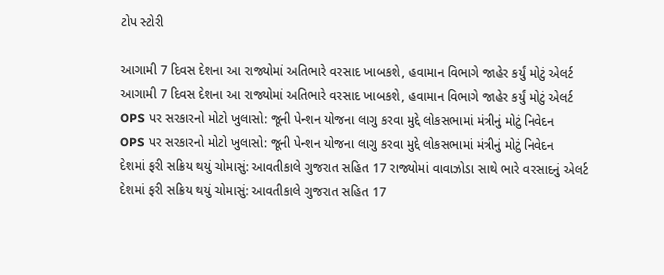ટોપ સ્ટોરી

આગામી 7 દિવસ દેશના આ રાજ્યોમાં અતિભારે વરસાદ ખાબકશે, હવામાન વિભાગે જાહેર કર્યું મોટું એલર્ટ
આગામી 7 દિવસ દેશના આ રાજ્યોમાં અતિભારે વરસાદ ખાબકશે, હવામાન વિભાગે જાહેર કર્યું મોટું એલર્ટ
OPS પર સરકારનો મોટો ખુલાસો: જૂની પેન્શન યોજના લાગુ કરવા મુદ્દે લોકસભામાં મંત્રીનું મોટું નિવેદન
OPS પર સરકારનો મોટો ખુલાસો: જૂની પેન્શન યોજના લાગુ કરવા મુદ્દે લોકસભામાં મંત્રીનું મોટું નિવેદન
દેશમાં ફરી સક્રિય થયું ચોમાસું: આવતીકાલે ગુજરાત સહિત 17 રાજ્યોમાં વાવાઝોડા સાથે ભારે વરસાદનું એલર્ટ
દેશમાં ફરી સક્રિય થયું ચોમાસું: આવતીકાલે ગુજરાત સહિત 17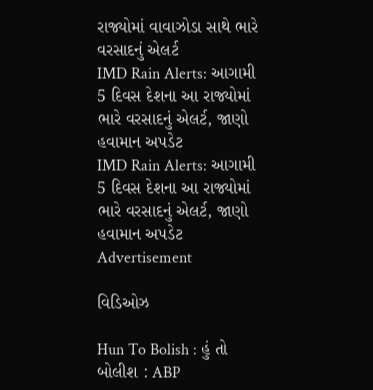રાજ્યોમાં વાવાઝોડા સાથે ભારે વરસાદનું એલર્ટ
IMD Rain Alerts: આગામી 5 દિવસ દેશના આ રાજ્યોમાં ભારે વરસાદનું એલર્ટ, જાણો હવામાન અપડેટ
IMD Rain Alerts: આગામી 5 દિવસ દેશના આ રાજ્યોમાં ભારે વરસાદનું એલર્ટ, જાણો હવામાન અપડેટ
Advertisement

વિડિઓઝ

Hun To Bolish : હું તો બોલીશ : ABP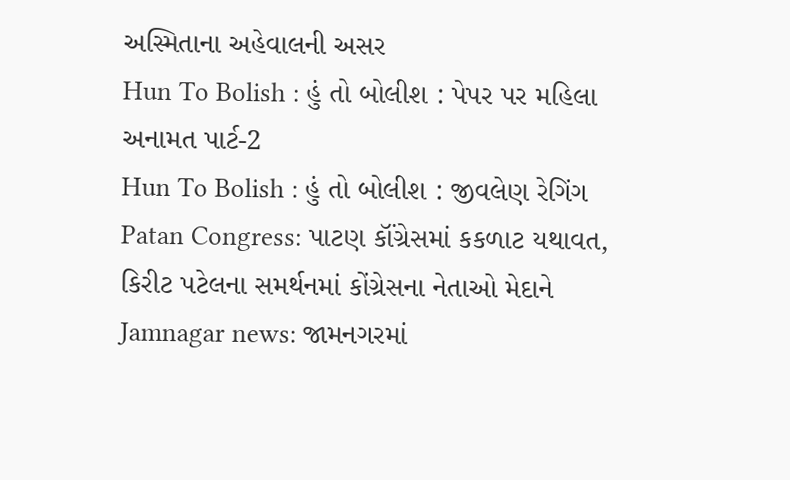અસ્મિતાના અહેવાલની અસર
Hun To Bolish : હું તો બોલીશ : પેપર પર મહિલા અનામત પાર્ટ-2
Hun To Bolish : હું તો બોલીશ : જીવલેણ રેગિંગ
Patan Congress: પાટણ કૉંગ્રેસમાં કકળાટ યથાવત, કિરીટ પટેલના સમર્થનમાં કોંગ્રેસના નેતાઓ મેદાને
Jamnagar news: જામનગરમાં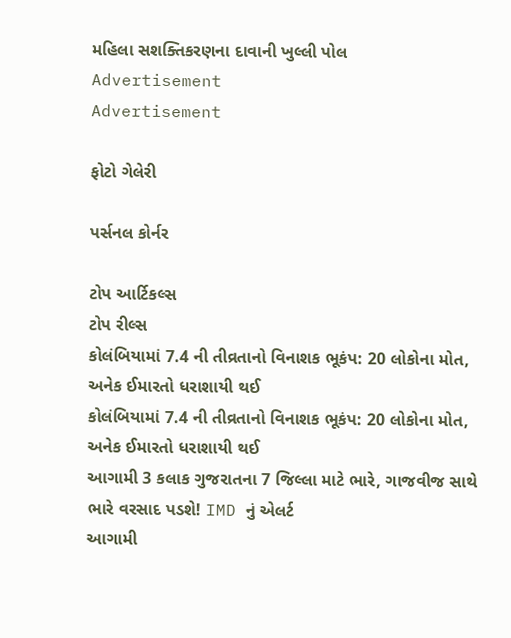મહિલા સશક્તિકરણના દાવાની ખુલ્લી પોલ
Advertisement
Advertisement

ફોટો ગેલેરી

પર્સનલ કોર્નર

ટોપ આર્ટિકલ્સ
ટોપ રીલ્સ
કોલંબિયામાં 7.4 ની તીવ્રતાનો વિનાશક ભૂકંપ: 20 લોકોના મોત, અનેક ઈમારતો ધરાશાયી થઈ
કોલંબિયામાં 7.4 ની તીવ્રતાનો વિનાશક ભૂકંપ: 20 લોકોના મોત, અનેક ઈમારતો ધરાશાયી થઈ
આગામી 3 કલાક ગુજરાતના 7 જિલ્લા માટે ભારે, ગાજવીજ સાથે ભારે વરસાદ પડશે! IMD નું એલર્ટ
આગામી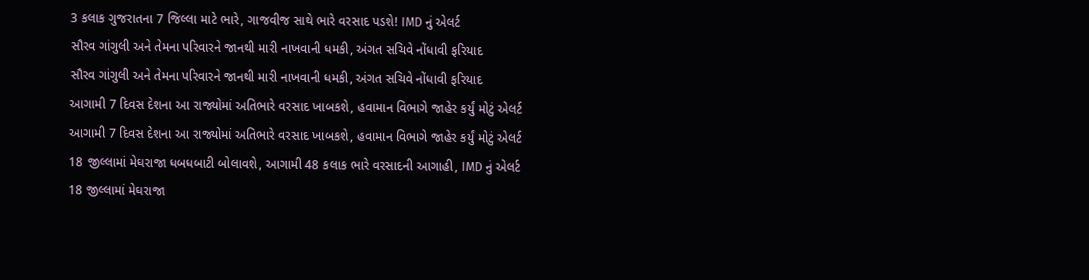3 કલાક ગુજરાતના 7 જિલ્લા માટે ભારે, ગાજવીજ સાથે ભારે વરસાદ પડશે! IMD નું એલર્ટ
સૌરવ ગાંગુલી અને તેમના પરિવારને જાનથી મારી નાખવાની ધમકી, અંગત સચિવે નોંધાવી ફરિયાદ
સૌરવ ગાંગુલી અને તેમના પરિવારને જાનથી મારી નાખવાની ધમકી, અંગત સચિવે નોંધાવી ફરિયાદ
આગામી 7 દિવસ દેશના આ રાજ્યોમાં અતિભારે વરસાદ ખાબકશે, હવામાન વિભાગે જાહેર કર્યું મોટું એલર્ટ
આગામી 7 દિવસ દેશના આ રાજ્યોમાં અતિભારે વરસાદ ખાબકશે, હવામાન વિભાગે જાહેર કર્યું મોટું એલર્ટ
18 જીલ્લામાં મેઘરાજા ધબધબાટી બોલાવશે, આગામી 48 કલાક ભારે વરસાદની આગાહી, IMD નું એલર્ટ
18 જીલ્લામાં મેઘરાજા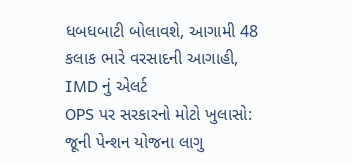ધબધબાટી બોલાવશે, આગામી 48 કલાક ભારે વરસાદની આગાહી, IMD નું એલર્ટ
OPS પર સરકારનો મોટો ખુલાસો: જૂની પેન્શન યોજના લાગુ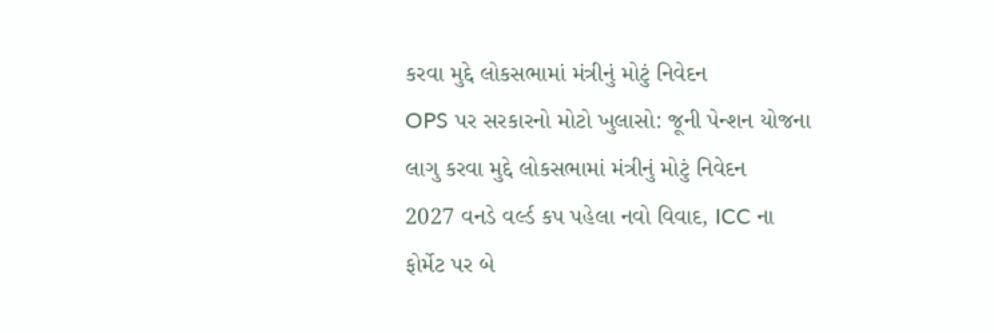કરવા મુદ્દે લોકસભામાં મંત્રીનું મોટું નિવેદન
OPS પર સરકારનો મોટો ખુલાસો: જૂની પેન્શન યોજના લાગુ કરવા મુદ્દે લોકસભામાં મંત્રીનું મોટું નિવેદન
2027 વનડે વર્લ્ડ કપ પહેલા નવો વિવાદ, ICC ના ફોર્મેટ પર બે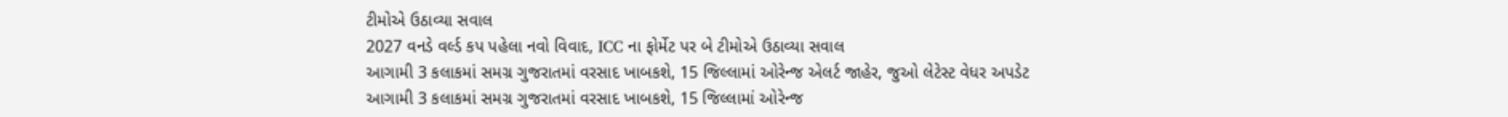ટીમોએ ઉઠાવ્યા સવાલ
2027 વનડે વર્લ્ડ કપ પહેલા નવો વિવાદ, ICC ના ફોર્મેટ પર બે ટીમોએ ઉઠાવ્યા સવાલ
આગામી 3 કલાકમાં સમગ્ર ગુજરાતમાં વરસાદ ખાબકશે, 15 જિલ્લામાં ઓરેન્જ એલર્ટ જાહેર, જુઓ લેટેસ્ટ વેધર અપડેટ
આગામી 3 કલાકમાં સમગ્ર ગુજરાતમાં વરસાદ ખાબકશે, 15 જિલ્લામાં ઓરેન્જ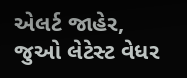એલર્ટ જાહેર, જુઓ લેટેસ્ટ વેધર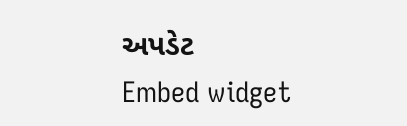અપડેટ
Embed widget